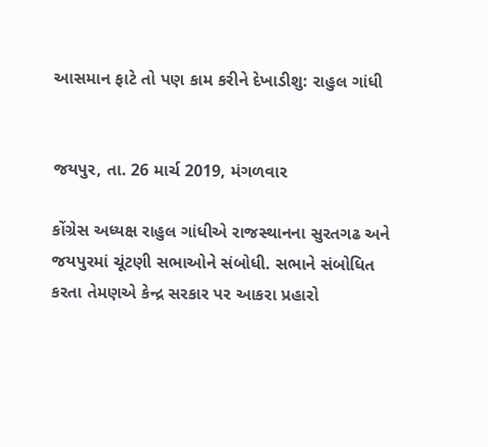આસમાન ફાટે તો પણ કામ કરીને દેખાડીશુ: રાહુલ ગાંધી


જયપુર, તા. 26 માર્ચ 2019, મંગળવાર

કોંગ્રેસ અધ્યક્ષ રાહુલ ગાંધીએ રાજસ્થાનના સુરતગઢ અને જયપુરમાં ચૂંટણી સભાઓને સંબોધી. સભાને સંબોધિત કરતા તેમણએ કેન્દ્ર સરકાર પર આકરા પ્રહારો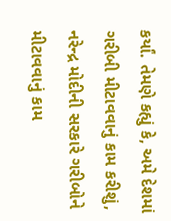કર્યાં. તેમણે કહ્યું કે, અમે દેશમાં ગરીબી મીટાવવાનું કામ કરીશું, નરેન્દ્ર મોદીની સરકારે ગરીબોને મીટાવવાનું કામ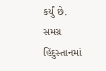કર્યું છે. સમગ્ર હિંદુસ્તાનમાં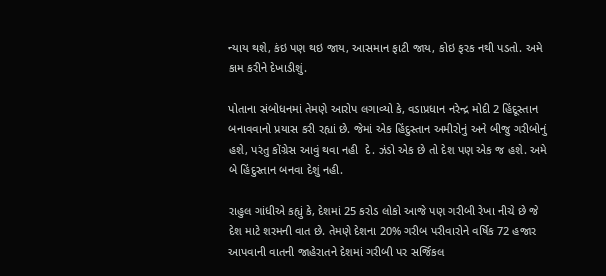ન્યાય થશે, કંઇ પણ થઇ જાય, આસમાન ફાટી જાય, કોઇ ફરક નથી પડતો. અમે કામ કરીને દેખાડીશું.

પોતાના સંબોધનમાં તેમણે આરોપ લગાવ્યો કે, વડાપ્રધાન નરેન્દ્ર મોદી 2 હિંદૂસ્તાન બનાવવાનો પ્રયાસ કરી રહ્યાં છે. જેમાં એક હિંદુસ્તાન અમીરોનું અને બીજુ ગરીબોનું હશે, પરંતુ કોંગ્રેસ આવું થવા નહી  દે. ઝંડો એક છે તો દેશ પણ એક જ હશે. અમે બે હિંદુસ્તાન બનવા દેશું નહી.

રાહુલ ગાંધીએ કહ્યું કે, દેશમાં 25 કરોડ લોકો આજે પણ ગરીબી રેખા નીચે છે જે દેશ માટે શરમની વાત છે. તેમણે દેશના 20% ગરીબ પરીવારોને વર્ષિક 72 હજાર આપવાની વાતની જાહેરાતને દેશમાં ગરીબી પર સર્જિકલ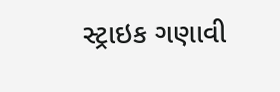સ્ટ્રાઇક ગણાવી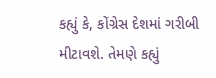કહ્યું કે, કોંગ્રેસ દેશમાં ગરીબી મીટાવશે. તેમણે કહ્યું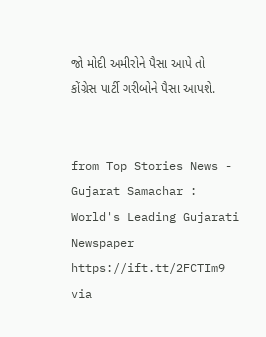જો મોદી અમીરોને પૈસા આપે તો કોંગ્રેસ પાર્ટી ગરીબોને પૈસા આપશે.


from Top Stories News - Gujarat Samachar : World's Leading Gujarati Newspaper https://ift.tt/2FCTIm9
via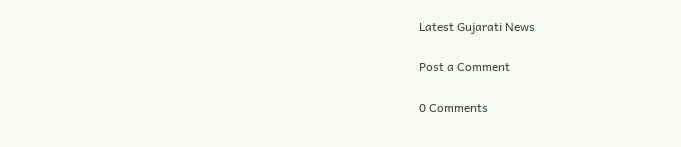Latest Gujarati News

Post a Comment

0 Comments